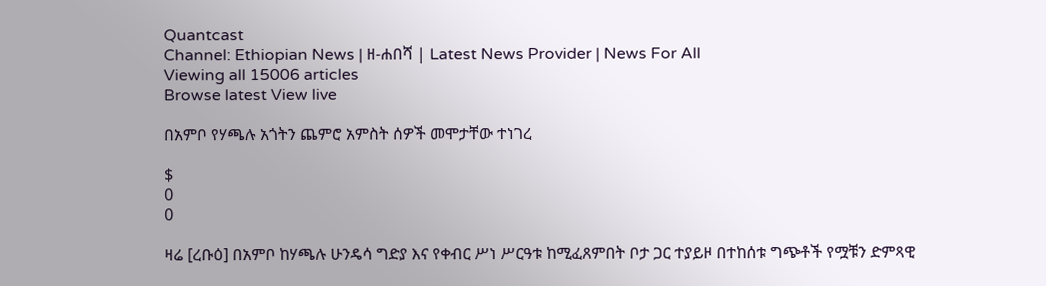Quantcast
Channel: Ethiopian News | ዘ-ሐበሻ | Latest News Provider | News For All
Viewing all 15006 articles
Browse latest View live

በአምቦ የሃጫሉ አጎትን ጨምሮ አምስት ሰዎች መሞታቸው ተነገረ

$
0
0

ዛሬ [ረቡዕ] በአምቦ ከሃጫሉ ሁንዴሳ ግድያ እና የቀብር ሥነ ሥርዓቱ ከሚፈጸምበት ቦታ ጋር ተያይዞ በተከሰቱ ግጭቶች የሟቹን ድምጻዊ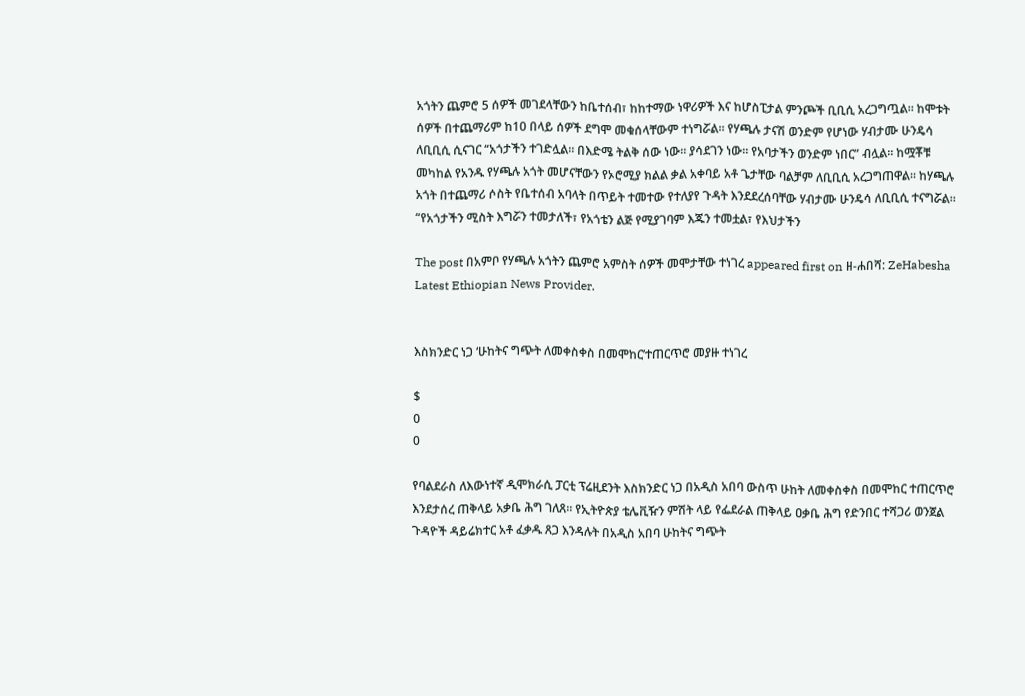አጎትን ጨምሮ 5 ሰዎች መገደላቸውን ከቤተሰብ፣ ከከተማው ነዋሪዎች እና ከሆስፒታል ምንጮች ቢቢሲ አረጋግጧል። ከሞቱት ሰዎች በተጨማሪም ከ10 በላይ ሰዎች ደግሞ መቁሰላቸውም ተነግሯል። የሃጫሉ ታናሽ ወንድም የሆነው ሃብታሙ ሁንዴሳ ለቢቢሲ ሲናገር “አጎታችን ተገድሏል። በእድሜ ትልቅ ሰው ነው። ያሳደገን ነው። የአባታችን ወንድም ነበር” ብሏል። ከሟቾቹ መካከል የአንዱ የሃጫሉ አጎት መሆናቸውን የኦሮሚያ ክልል ቃል አቀባይ አቶ ጌታቸው ባልቻም ለቢቢሲ አረጋግጠዋል። ከሃጫሉ አጎት በተጨማሪ ሶስት የቤተሰብ አባላት በጥይት ተመተው የተለያየ ጉዳት እንደደረሰባቸው ሃብታሙ ሁንዴሳ ለቢቢሲ ተናግሯል። “የአጎታችን ሚስት እግሯን ተመታለች፣ የአጎቴን ልጅ የሚያገባም እጁን ተመቷል፣ የእህታችን

The post በአምቦ የሃጫሉ አጎትን ጨምሮ አምስት ሰዎች መሞታቸው ተነገረ appeared first on ዘ-ሐበሻ: ZeHabesha Latest Ethiopian News Provider.


እስክንድር ነጋ ‘ሁከትና ግጭት ለመቀስቀስ በመሞከር’ተጠርጥሮ መያዙ ተነገረ

$
0
0

የባልደራስ ለእውነተኛ ዲሞክራሲ ፓርቲ ፕሬዚደንት እስክንድር ነጋ በአዲስ አበባ ውስጥ ሁከት ለመቀስቀስ በመሞከር ተጠርጥሮ እንደታሰረ ጠቅላይ አቃቤ ሕግ ገለጸ። የኢትዮጵያ ቴሌቪዥን ምሽት ላይ የፌደራል ጠቅላይ ዐቃቤ ሕግ የድንበር ተሻጋሪ ወንጀል ጉዳዮች ዳይሬክተር አቶ ፈቃዱ ጸጋ እንዳሉት በአዲስ አበባ ሁከትና ግጭት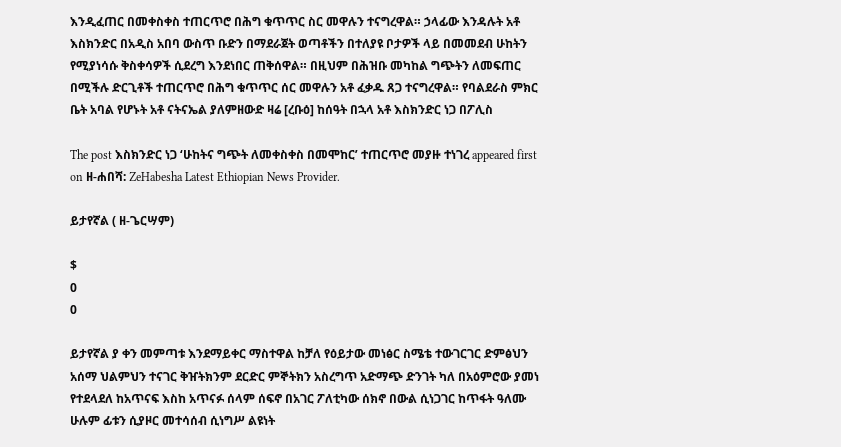እንዲፈጠር በመቀስቀስ ተጠርጥሮ በሕግ ቁጥጥር ስር መዋሉን ተናግረዋል። ኃላፊው እንዳሉት አቶ እስክንድር በአዲስ አበባ ውስጥ ቡድን በማደራጀት ወጣቶችን በተለያዩ ቦታዎች ላይ በመመደብ ሁከትን የሚያነሳሱ ቅስቀሳዎች ሲደረግ እንደነበር ጠቅሰዋል። በዚህም በሕዝቡ መካከል ግጭትን ለመፍጠር በሚችሉ ድርጊቶች ተጠርጥሮ በሕግ ቁጥጥር ሰር መዋሉን አቶ ፈቃዱ ጸጋ ተናግረዋል። የባልደራስ ምክር ቤት አባል የሆኑት አቶ ናትናኤል ያለምዘውድ ዛሬ [ረቡዕ] ከሰዓት በኋላ አቶ እስክንድር ነጋ በፖሊስ

The post እስክንድር ነጋ ‘ሁከትና ግጭት ለመቀስቀስ በመሞከር’ ተጠርጥሮ መያዙ ተነገረ appeared first on ዘ-ሐበሻ: ZeHabesha Latest Ethiopian News Provider.

ይታየኛል ( ዘ-ጌርሣም)

$
0
0

ይታየኛል ያ ቀን መምጣቱ እንደማይቀር ማስተዋል ከቻለ የዕይታው መነፅር ስሜቴ ተውገርገር ድምፅህን አሰማ ህልምህን ተናገር ቅዠትክንም ደርድር ምኞትክን አስረግጥ አድማጭ ድንገት ካለ በአዕምሮው ያመነ የተደላደለ ከአጥናፍ እስከ አጥናፉ ሰላም ሰፍኖ በአገር ፖለቲካው ሰክኖ በውል ሲነጋገር ከጥፋት ዓለሙ ሁሉም ፊቱን ሲያዞር መተሳሰብ ሲነግሥ ልዩነት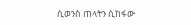ሲወንስ ጠላትን ሲከፋው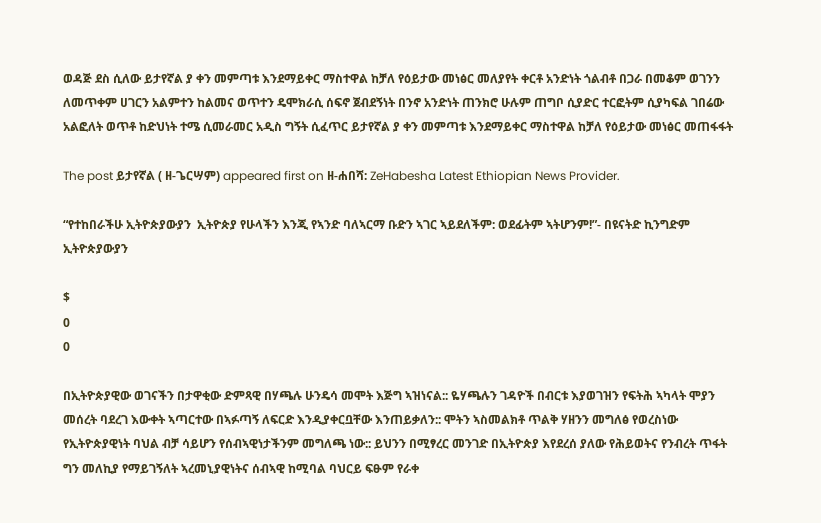ወዳጅ ደስ ሲለው ይታየኛል ያ ቀን መምጣቱ እንደማይቀር ማስተዋል ከቻለ የዕይታው መነፅር መለያየት ቀርቶ አንድነት ጎልብቶ በጋራ በመቆም ወገንን ለመጥቀም ሀገርን አልምተን ከልመና ወጥተን ዴሞክራሲ ሰፍኖ ጀብደኝነት በንኖ አንድነት ጠንክሮ ሁሉም ጠግቦ ሲያድር ተርፎትም ሲያካፍል ገበሬው አልፎለት ወጥቶ ከድህነት ተሜ ሲመራመር አዲስ ግኝት ሲፈጥር ይታየኛል ያ ቀን መምጣቱ እንደማይቀር ማስተዋል ከቻለ የዕይታው መነፅር መጠፋፋት

The post ይታየኛል ( ዘ-ጌርሣም) appeared first on ዘ-ሐበሻ: ZeHabesha Latest Ethiopian News Provider.

“የተከበራችሁ ኢትዮጵያውያን  ኢትዮጵያ የሁላችን እንጂ የኣንድ ባለኣርማ ቡድን ኣገር ኣይደለችም: ወደፊትም ኣትሆንም!”- በዩናትድ ኪንግድም ኢትዮጵያውያን

$
0
0

በኢትዮጵያዊው ወገናችን በታዋቂው ድምጻዊ በሃጫሉ ሁንዴሳ መሞት እጅግ ኣዝነናል:: ዬሃጫሉን ገዳዮች በብርቱ እያወገዝን የፍትሕ ኣካላት ሞያን መሰረት ባደረገ እውቀት ኣጣርተው በኣፉጣኝ ለፍርድ እንዲያቀርቧቸው እንጠይቃለን:: ሞትን ኣስመልክቶ ጥልቅ ሃዘንን መግለፅ የወረስነው የኢትዮጵያዊነት ባህል ብቻ ሳይሆን የሰብኣዊነታችንም መግለጫ ነው:: ይህንን በሚፃረር መንገድ በኢትዮጵያ እየደረሰ ያለው የሕይወትና የንብረት ጥፋት ግን መለኪያ የማይገኝለት ኣረመኒያዊነትና ሰብኣዊ ከሚባል ባህርይ ፍፁም የራቀ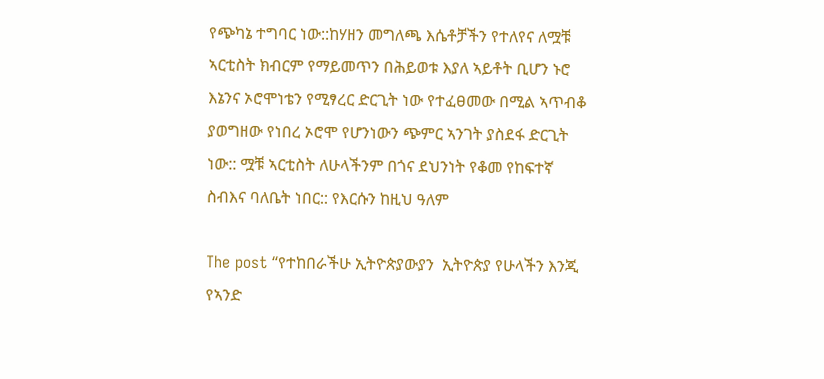የጭካኔ ተግባር ነው::ከሃዘን መግለጫ እሴቶቻችን የተለየና ለሟቹ ኣርቲስት ክብርም የማይመጥን በሕይወቱ እያለ ኣይቶት ቢሆን ኑሮ እኔንና ኦሮሞነቴን የሚፃረር ድርጊት ነው የተፈፀመው በሚል ኣጥብቆ ያወግዘው የነበረ ኦሮሞ የሆንነውን ጭምር ኣንገት ያስደፋ ድርጊት ነው:: ሟቹ ኣርቲስት ለሁላችንም በጎና ደህንነት የቆመ የከፍተኛ ስብእና ባለቤት ነበር:: የእርሱን ከዚህ ዓለም

The post “የተከበራችሁ ኢትዮጵያውያን  ኢትዮጵያ የሁላችን እንጂ የኣንድ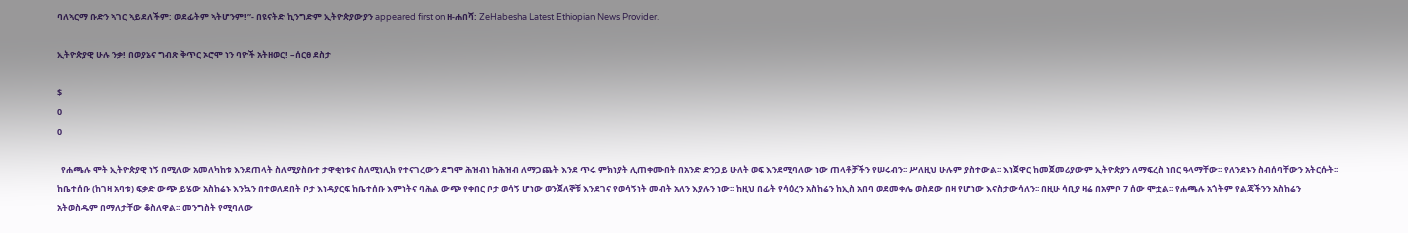ባለኣርማ ቡድን ኣገር ኣይደለችም: ወደፊትም ኣትሆንም!”- በዩናትድ ኪንግድም ኢትዮጵያውያን appeared first on ዘ-ሐበሻ: ZeHabesha Latest Ethiopian News Provider.

ኢትዮጵያዊ ሁሉ ንቃ! በወያኔና ግብጽ ቅጥር ኦሮሞ ነን ባዮች አትዘወር! –ሰርፀ ደስታ

$
0
0

  የሐጫሉ ሞት ኢትዮጵያዊ ነኝ በሚለው አመለካከቱ እንደጠላት ስለሚያስቡተ ታዋቂነቱና ስለሚነሊክ የተናገረውን ደግሞ ሕዝብነ ከሕዝብ ለማጋጨት እንደ ጥሩ ምክነያት ሊጠቀሙበት በአንድ ድንጋይ ሁለት ወፍ እንደሚባለው ነው ጠላቶቻችን የሠሩብን፡፡ ሥለዚህ ሁሉም ያስተውል፡፡ እነጀዋር ከመጀመሪያውም ኢትዮጵያን ለማፍረስ ነበር ዓላማቸው፡፡ የለንደኑን ስብሰባቸውን አትርሱት፡፡ ከቤተሰቡ (ከገዛ አባቱ) ፍቃድ ውጭ ይሄው አስከሬኑ እንኳን በተወለደበት ቦታ እነዳያርፍ ከቤተሰቡ እምነትና ባሕል ውጭ የቀበር ቦታ ወሳኝ ሆነው ወንጀለኞቹ እንደገና የወሳኝነት መብት አለን እያሉን ነው፡፡ ከዚህ በፊት የሳዕረን አስከሬን ከኢስ አበባ ወደመቀሌ ወስደው በዛ የሆነው እናስታውሳለን፡፡ በዚሁ ሳቢያ ዛሬ በአምቦ 7 ሰው ሞቷል፡፡ የሐጫሉ አጎትም የልጃችንን አስከሬን አትወስዱም በማለታቸው ቆስለዋል፡፡ መንግስት የሚባለው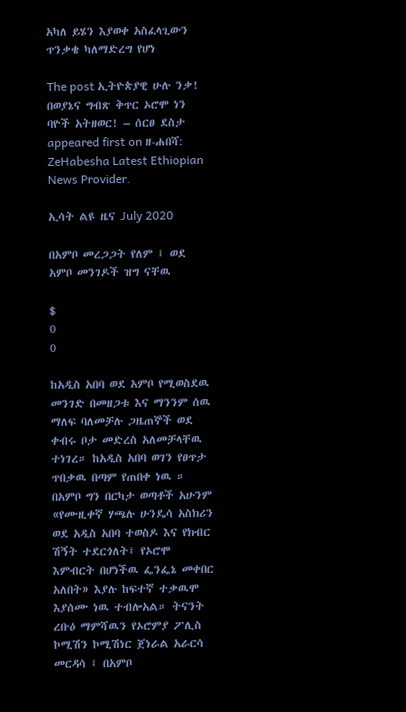አካለ ይሄን እያወቀ አስፈላጊውን ጥንቃቄ ካለማድረግ የሆነ

The post ኢትዮጵያዊ ሁሉ ንቃ! በወያኔና ግብጽ ቅጥር ኦሮሞ ነን ባዮች አትዘወር! – ሰርፀ ደስታ appeared first on ዘ-ሐበሻ: ZeHabesha Latest Ethiopian News Provider.

ኢሳት ልዩ ዜና July 2020

በአምቦ መረጋጋት የለም ፤ ወደ አምቦ መንገዶች ዝግ ናቸዉ

$
0
0

ከአዲስ አበባ ወደ አምቦ የሚወስደዉ መንገድ በመዘጋቱ እና ማንንም ሰዉ ማለፍ ባለመቻሉ ጋዜጠኞች ወደ ቀብሩ ቦታ መድረስ አለመቻላቸዉ ተነገረ። ከአዲስ አበባ ወገን የፀጥታ ጥበቃዉ በጣም የጠበቀ ነዉ ። በአምቦ ግን በርካታ ወጣቶች አሁንም «የሙዚቀኛ ሃጫሉ ሁንዴሳ አስክሪን ወደ አዲስ አበባ ተወስዶ እና የክብር ሽኝት ተደርጎለት፤ የኦሮሞ እምብርት በሆነችዉ ፌንፌኔ መቀበር አለበት» እያሉ ከፍተኛ ተቃዉሞ እያሰሙ ነዉ ተብሎአል። ትናንት ረቡዕ ማምሻዉን የኦሮምያ ፖሊስ ኮሚሽን ኮሚሽነር ጀነራል አራርሳ መርዳሳ ፤ በአምቦ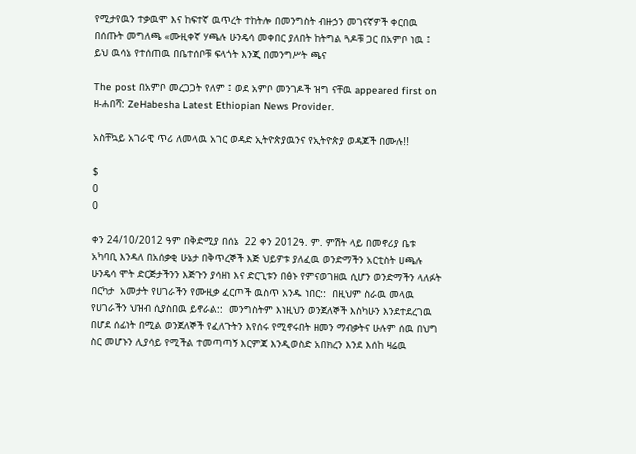የሚታየዉን ተቃዉሞ እና ከፍተኛ ዉጥረት ተከትሎ በመንግስት ብዙኃን መገናኛዎች ቀርበዉ በሰጡት መግለጫ «ሙዚቀኛ ሃጫሉ ሁንዴሳ መቀበር ያለበት ከትግል ጓዶቹ ጋር በአምቦ ነዉ ፤ ይህ ዉሳኔ የተሰጠዉ በቤተሰቦቹ ፍላጎት እንጂ በመንግሥት ጫና

The post በአምቦ መረጋጋት የለም ፤ ወደ አምቦ መንገዶች ዝግ ናቸዉ appeared first on ዘ-ሐበሻ: ZeHabesha Latest Ethiopian News Provider.

አስቸኳይ አገራዊ ጥሪ ለመላዉ አገር ወዳድ ኢትዮጵያዉንና የኢትዮጵያ ወዳጆች በሙሉ!!

$
0
0

ቀን 24/10/2012 ዓም በቅድሚያ በሰኔ  22 ቀን 2012ዓ. ም. ምሽት ላይ በመኖሪያ ቤቱ አካባቢ እንዳለ በአሰቃቂ ሁኔታ በቅጥረኞች እጅ ህይዎቱ ያለፈዉ ወንድማችን አርቲስት ሀጫሉ ሁንዴሳ ሞት ድርጅታችንን እጅጉን ያሳዘነ እና ድርጊቱን በፅኑ የምናወገዘዉ ሲሆን ወንድማችን ላለፉት በርካታ  አመታት የሀገራችን የሙዚቃ ፈርጦች ዉስጥ አንዱ ነበር::  በዚህም ስራዉ መላዉ የሀገራችን ህዝብ ሲያስበዉ ይኖራል::  መንግስትም እነዚህን ወንጀለኞች እስካሁን እንደተደረገዉ በሆደ ሰፊነት በሚል ወንጀለኞች የፈለጉትን እየሰሩ የሚኖሩበት ዘመን ማብቃትና ሁሉም ሰዉ በህግ ስር መሆኑን ሊያሳይ የሚችል ተመጣጣኝ እርምጃ እንዲወስድ አበክረን እንደ እሰከ ዛሬዉ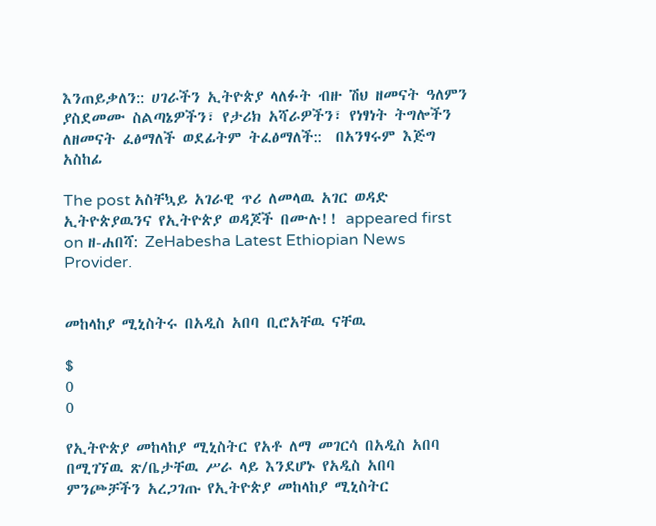እንጠይቃለን:: ሀገራችን ኢትዮጵያ ላለፉት ብዙ ሽህ ዘመናት ዓለምን ያስደመሙ ስልጣኔዎችን፣ የታሪክ አሻራዎችን፣ የነፃነት ትግሎችን ለዘመናት ፈፅማለች ወደፊትም ትፈፅማለች::  በአንፃሩም እጅግ አስከፊ

The post አስቸኳይ አገራዊ ጥሪ ለመላዉ አገር ወዳድ ኢትዮጵያዉንና የኢትዮጵያ ወዳጆች በሙሉ!! appeared first on ዘ-ሐበሻ: ZeHabesha Latest Ethiopian News Provider.


መከላከያ ሚኒስትሩ በአዲስ አበባ ቢሮአቸዉ ናቸዉ

$
0
0

የኢትዮጵያ መከላከያ ሚኒስትር የአቶ ለማ መገርሳ በአዲስ አበባ በሚገኘዉ ጽ/ቤታቸዉ ሥራ ላይ እንደሆኑ የአዲስ አበባ ምንጮቻችን አረጋገጡ የኢትዮጵያ መከላከያ ሚኒስትር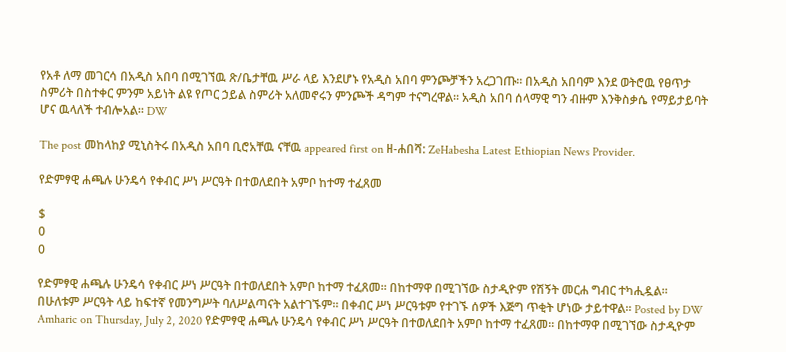የአቶ ለማ መገርሳ በአዲስ አበባ በሚገኘዉ ጽ/ቤታቸዉ ሥራ ላይ እንደሆኑ የአዲስ አበባ ምንጮቻችን አረጋገጡ። በአዲስ አበባም እንደ ወትሮዉ የፀጥታ ስምሪት በስተቀር ምንም አይነት ልዩ የጦር ኃይል ስምሪት አለመኖሩን ምንጮች ዳግም ተናግረዋል። አዲስ አበባ ሰላማዊ ግን ብዙም እንቅስቃሴ የማይታይባት ሆና ዉላለች ተብሎአል። DW

The post መከላከያ ሚኒስትሩ በአዲስ አበባ ቢሮአቸዉ ናቸዉ appeared first on ዘ-ሐበሻ: ZeHabesha Latest Ethiopian News Provider.

የድምፃዊ ሐጫሉ ሁንዴሳ የቀብር ሥነ ሥርዓት በተወለደበት አምቦ ከተማ ተፈጸመ

$
0
0

የድምፃዊ ሐጫሉ ሁንዴሳ የቀብር ሥነ ሥርዓት በተወለደበት አምቦ ከተማ ተፈጸመ። በከተማዋ በሚገኘው ስታዲዮም የሽኝት መርሐ ግብር ተካሒዷል። በሁለቱም ሥርዓት ላይ ከፍተኛ የመንግሥት ባለሥልጣናት አልተገኙም። በቀብር ሥነ ሥርዓቱም የተገኙ ሰዎች እጅግ ጥቂት ሆነው ታይተዋል። Posted by DW Amharic on Thursday, July 2, 2020 የድምፃዊ ሐጫሉ ሁንዴሳ የቀብር ሥነ ሥርዓት በተወለደበት አምቦ ከተማ ተፈጸመ። በከተማዋ በሚገኘው ስታዲዮም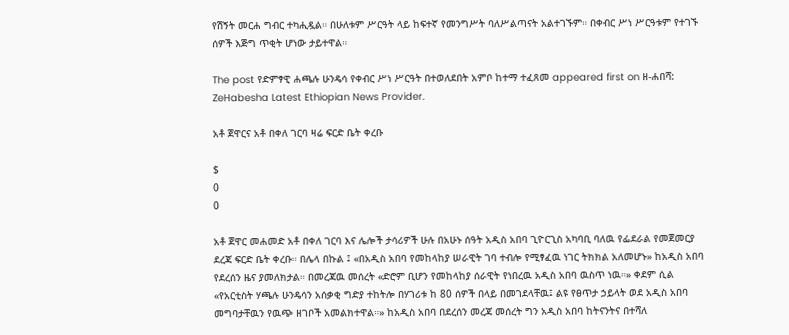የሽኝት መርሐ ግብር ተካሒዷል። በሁለቱም ሥርዓት ላይ ከፍተኛ የመንግሥት ባለሥልጣናት አልተገኙም። በቀብር ሥነ ሥርዓቱም የተገኙ ሰዎች እጅግ ጥቂት ሆነው ታይተዋል።

The post የድምፃዊ ሐጫሉ ሁንዴሳ የቀብር ሥነ ሥርዓት በተወለደበት አምቦ ከተማ ተፈጸመ appeared first on ዘ-ሐበሻ: ZeHabesha Latest Ethiopian News Provider.

አቶ ጀዋርና አቶ በቀለ ገርባ ዛሬ ፍርድ ቤት ቀረቡ

$
0
0

አቶ ጀዋር መሐመድ አቶ በቀለ ገርባ እና ሌሎች ታሳሪዎች ሁሉ በአሁኑ ሰዓት አዲስ አበባ ጊዮርጊስ አካባቢ ባለዉ የፌደራል የመጀመርያ ደረጃ ፍርድ ቤት ቀረቡ። በሌላ በኩል ፤ «በአዲስ አበባ የመከላከያ ሠራዊት ገባ ተብሎ የሚፃፈዉ ነገር ትክክል አለመሆኑ» ከአዲስ አበባ የደረሰን ዜና ያመለክታል። በመረጃዉ መሰረት «ድሮም ቢሆን የመከላከያ ሰራዊት የነበረዉ አዲስ አበባ ዉስጥ ነዉ።» ቀደም ሲል «የአርቲስት ሃጫሉ ሁንዴሳን አሰቃቂ ግድያ ተከትሎ በሃገሪቱ ከ 80 ሰዎች በላይ በመገደላቸዉ፤ ልዩ የፀጥታ ኃይላት ወደ አዲስ አበባ መግባታቸዉን የዉጭ ዘገቦች አመልክተዋል።» ከአዲስ አበባ በደረሰን መረጃ መሰረት ግን አዲስ አበባ ከትናንትና በተሻለ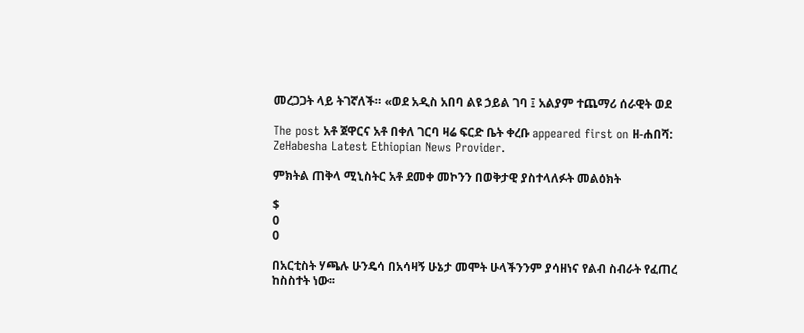መረጋጋት ላይ ትገኛለች። «ወደ አዲስ አበባ ልዩ ኃይል ገባ ፤ አልያም ተጨማሪ ሰራዊት ወደ

The post አቶ ጀዋርና አቶ በቀለ ገርባ ዛሬ ፍርድ ቤት ቀረቡ appeared first on ዘ-ሐበሻ: ZeHabesha Latest Ethiopian News Provider.

ምክትል ጠቅላ ሚኒስትር አቶ ደመቀ መኮንን በወቅታዊ ያስተላለፉት መልዕክት

$
0
0

በአርቲስት ሃጫሉ ሁንዴሳ በአሳዛኝ ሁኔታ መሞት ሁላችንንም ያሳዘነና የልብ ስብራት የፈጠረ ከስስተት ነው፡፡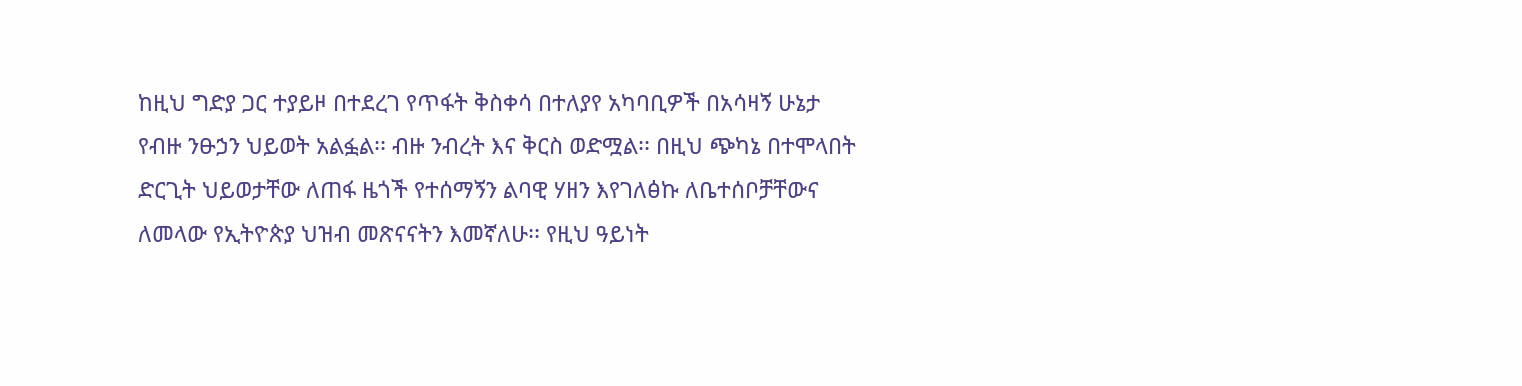ከዚህ ግድያ ጋር ተያይዞ በተደረገ የጥፋት ቅስቀሳ በተለያየ አካባቢዎች በአሳዛኝ ሁኔታ የብዙ ንፁኃን ህይወት አልፏል፡፡ ብዙ ንብረት እና ቅርስ ወድሟል፡፡ በዚህ ጭካኔ በተሞላበት ድርጊት ህይወታቸው ለጠፋ ዜጎች የተሰማኝን ልባዊ ሃዘን እየገለፅኩ ለቤተሰቦቻቸውና ለመላው የኢትዮጵያ ህዝብ መጽናናትን እመኛለሁ፡፡ የዚህ ዓይነት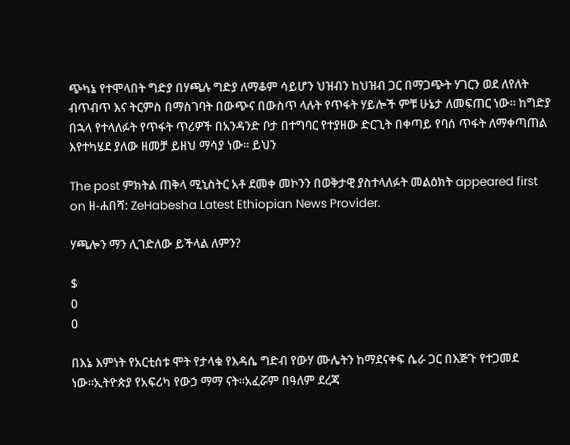ጭካኔ የተሞላበት ግድያ በሃጫሉ ግድያ ለማቆም ሳይሆን ህዝብን ከህዝብ ጋር በማጋጭት ሃገርን ወደ ለየለት ብጥብጥ እና ትርምስ በማስገባት በውጭና በውስጥ ላሉት የጥፋት ሃይሎች ምቹ ሁኔታ ለመፍጠር ነው፡፡ ከግድያ በኋላ የተላለፉት የጥፋት ጥሪዎች በአንዳንድ ቦታ በተግባር የተያዘው ድርጊት በቀጣይ የባሰ ጥፋት ለማቀጣጠል እየተካሄደ ያለው ዘመቻ ይዘህ ማሳያ ነው፡፡ ይህን

The post ምክትል ጠቅላ ሚኒስትር አቶ ደመቀ መኮንን በወቅታዊ ያስተላለፉት መልዕክት appeared first on ዘ-ሐበሻ: ZeHabesha Latest Ethiopian News Provider.

ሃጫሎን ማን ሊገድለው ይችላል ለምን?

$
0
0

በእኔ እምነት የአርቲሰቱ ሞት የታላቁ የእዳሴ ግድብ የውሃ ሙሌትን ከማደናቀፍ ሴራ ጋር በእጅጉ የተጋመደ ነው።ኢትዮጵያ የአፍሪካ የውኃ ማማ ናት።አፈሯም በዓለም ደረጃ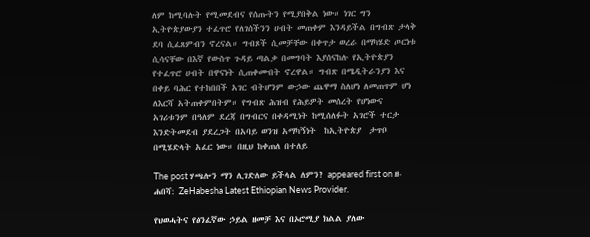ለም ከሚባሉት የሚመደብና የሰጡትን የሚያበቅል ነው። ነገር ግን ኢትዮጵያውያን ተፈጥሮ የለገሰችንን ሀብት መጠቀም እንዳይችል በግብጽ ታላቅ ደባ ሲፈጸምብን ኖረናል። ግብጾች ሲመቻቸው በቀጥታ ወረራ በማካሄድ ጦርነቱ ሲሳናቸው በእኛ የውስጥ ጉዳይ ጣልቃ በመግባት እያሰናከሉ የኢትዮጵያን የተፈጥሮ ሀብት በዋናነት ሲጠቀሙበት ኖረዋል። ግብጽ በሜዲትራንያን እና በቀይ ባሕር የተከበበች አገር ብትሆንም ውኃው ጨዋማ ስለሆነ ለመጠጥም ሆነ ለእርሻ አትጠቀምበትም። የግብጽ ሕዝብ የሕይዎት መሰረት የሆነውና አገሪቱንም በዓለም ደረጃ በግብርና በቀዳሚነት ከሚሰለፉት አገሮች ተርታ እንድትመደብ ያደረጋት በአባይ ወንዝ አማካኝነት  ከኢትዮጵያ  ታጥቦ በሚሄድላት አፈር ነው። በዚህ ከቀጠለ በተለይ

The post ሃጫሎን ማን ሊገድለው ይችላል ለምን? appeared first on ዘ-ሐበሻ: ZeHabesha Latest Ethiopian News Provider.

የህወሓትና የፅንፈኛው ኃይል ዘመቻ እና በኦሮሚያ ክልል ያለው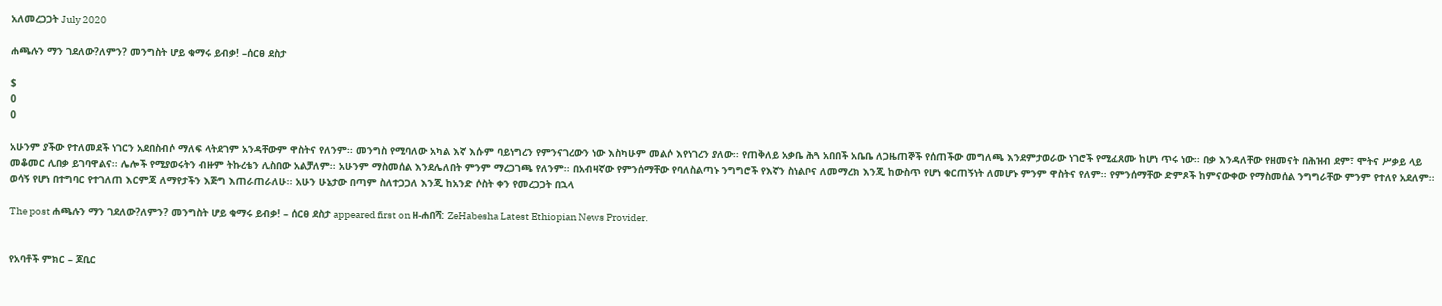አለመረጋጋት July 2020

ሐጫሉን ማን ገደለው?ለምን? መንግስት ሆይ ቁማሩ ይብቃ! –ሰርፀ ደስታ

$
0
0

አሁንም ያችው የተለመደች ነገርን አደበስብሶ ማለፍ ላትደገም አንዳቸውም ዋስትና የለንም፡፡ መንግስ የሚባለው አካል እኛ እሱም ባይነግረን የምንናገረውን ነው እስካሁም መልሶ እየነገረን ያለው፡፡ የጠቅለይ አቃቤ ሕጓ አበበች አቤቤ ለጋዜጠኞች የሰጠችው መግለጫ እንደምታወራው ነገሮች የሚፈጸሙ ከሆነ ጥሩ ነው፡፡ በቃ እንዳለቸው የዘመናት በሕዝብ ደም፣ ሞትና ሥቃይ ላይ መቆመር ሊበቃ ይገባዋልና፡፡ ሌሎች የሚያወሩትን ብዙም ትኩረቴን ሊስበው አልቻለም፡፡ አሁንም ማስመሰል እንደሌለበት ምንም ማረጋገጫ የለንም፡፡ በአብዛኛው የምንሰማቸው የባለስልጣኑ ንግግሮች የእኛን ስነልቦና ለመማረክ እንጂ ከውስጥ የሆነ ቁርጠኝነት ለመሆኑ ምንም ዋስትና የለም፡፡ የምንሰማቸው ድምጾች ከምናውቀው የማስመሰል ንግግራቸው ምንም የተለየ አደለም፡፡ ወሳኝ የሆነ በተግባር የተገለጠ እርምጃ ለማየታችን እጅግ እጠራጠራለሁ፡፡ አሁን ሁኔታው በጣም ስለተጋጋለ እንጂ ከአንድ ሶስት ቀን የመረጋጋት በኋላ

The post ሐጫሉን ማን ገደለው?ለምን? መንግስት ሆይ ቁማሩ ይብቃ! – ሰርፀ ደስታ appeared first on ዘ-ሐበሻ: ZeHabesha Latest Ethiopian News Provider.


የአባቶች ምክር – ጆቢር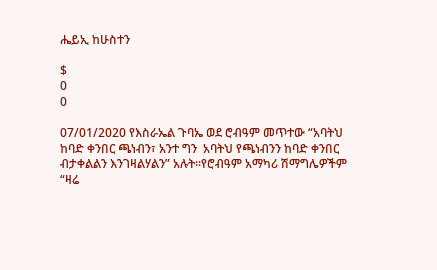ሔይኢ ከሁስተን

$
0
0

07/01/2020 የእስራኤል ጉባኤ ወደ ሮብዓም መጥተው “አባትህ ከባድ ቀንበር ጫነብን፣ አንተ ግን  አባትህ የጫነብንን ከባድ ቀንበር ብታቀልልን እንገዛልሃልን” አሉት፡፡የሮብዓም አማካሪ ሽማግሌዎችም  “ዛሬ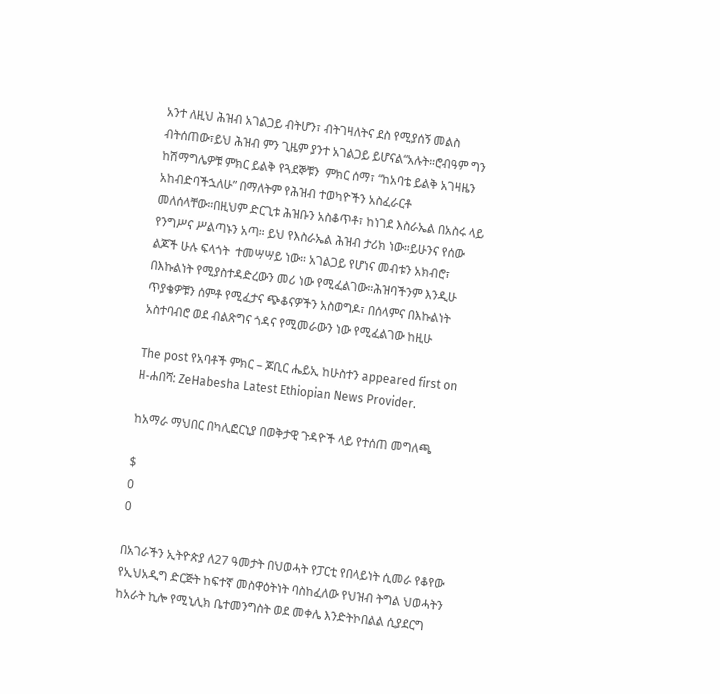አንተ ለዚህ ሕዝብ አገልጋይ ብትሆን፣ ብትገዛለትና ደስ የሚያሰኝ መልስ ብትሰጠው፣ይህ ሕዝብ ምን ጊዜም ያንተ አገልጋይ ይሆናል“አሉት።ሮብዓም ግን ከሽማግሌዎቹ ምክር ይልቅ የጓደኞቹን  ምክር ሰማ፣ “ከአባቴ ይልቅ አገዛዜን አከብድባችኋለሁ” በማለትም የሕዝብ ተወካዮችን አስፈራርቶ መለሰላቸው።በዚህም ድርጊቱ ሕዝቡን አስቆጥቶ፣ ከነገደ እስራኤል በአስሩ ላይ የንግሥና ሥልጣኑን አጣ። ይህ የእስራኤል ሕዝብ ታሪክ ነው።ይሁንና የሰው ልጆች ሁሉ ፍላጎት  ተመሣሣይ ነው። አገልጋይ የሆነና መብቱን አክብሮ፣ በእኩልነት የሚያስተዳድረውን መሪ ነው የሚፈልገው።ሕዝባችንም እንዲሁ ጥያቄዎቹን ሰምቶ የሚፈታና ጭቆናዎችን አስወግዶ፣ በሰላምና በእኩልነት አስተባብሮ ወደ ብልጽግና ጎዳና የሚመራውን ነው የሚፈልገው ከዚሁ

The post የአባቶች ምክር – ጆቢር ሔይኢ ከሁስተን appeared first on ዘ-ሐበሻ: ZeHabesha Latest Ethiopian News Provider.

ከአማራ ማህበር በካሊፎርኒያ በወቅታዊ ጉዳዮች ላይ የተሰጠ መግለጫ

$
0
0

በአገራችን ኢትዮጵያ ለ27 ዓመታት በህወሓት የፓርቲ የበላይነት ሲመራ የቆየው የኢህአዲግ ድርጅት ከፍተኛ መስዋዕትነት ባስከፈለው የህዝብ ትግል ህወሓትን ከአራት ኪሎ የሚኒሊክ ቤተመንግስት ወደ መቀሌ እንድትኮበልል ሲያደርግ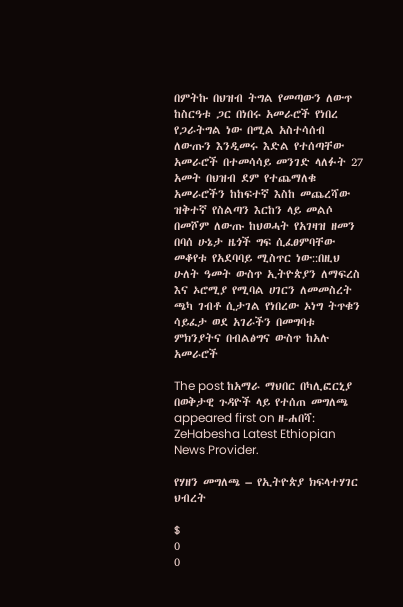በምትኩ በህዝብ ትግል የመጣውን ለውጥ ከስርዓቱ ጋር በነበሩ አመራሮች የነበረ የጋራትግል ነው በሚል አስተሳሰብ ለውጡን እንዲመሩ እድል የተሰጣቸው አመራሮች በተመሳሳይ መንገድ ላለፉት 27 አመት በህዝብ ደም የተጨማለቁ አመራሮችን ከከፍተኛ እስከ መጨረሻው ዝቅተኛ የስልጣን እርከን ላይ መልሶ በመሾም ለውጡ ከህወሓት የአገዛዝ ዘመን በባሰ ሁኔታ ዜጎች ግፍ ሲፈፀምባቸው መቆየቱ የአደባባይ ሚስጥር ነው::በዚህ ሁለት ዓመት ውስጥ ኢትዮጵያን ለማፍረስ እና ኦሮሚያ የሚባል ሀገርን ለመመስረት ጫካ ገብቶ ሲታገል የነበረው ኦነግ ትጥቁን ሳይፈታ ወደ አገራችን በመግባቱ ምክንያትና በብልፅግና ውስጥ ከአሉ አመራሮች

The post ከአማራ ማህበር በካሊፎርኒያ በወቅታዊ ጉዳዮች ላይ የተሰጠ መግለጫ appeared first on ዘ-ሐበሻ: ZeHabesha Latest Ethiopian News Provider.

የሃዘን መግለጫ – የኢትዮጵያ ክፍላተሃገር ህብረት

$
0
0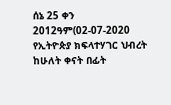ሰኔ 25 ቀን 2012ዓም(02-07-2020 የኢትዮጵያ ክፍላተሃገር ህብረት  ከሁለት ቀናት በፊት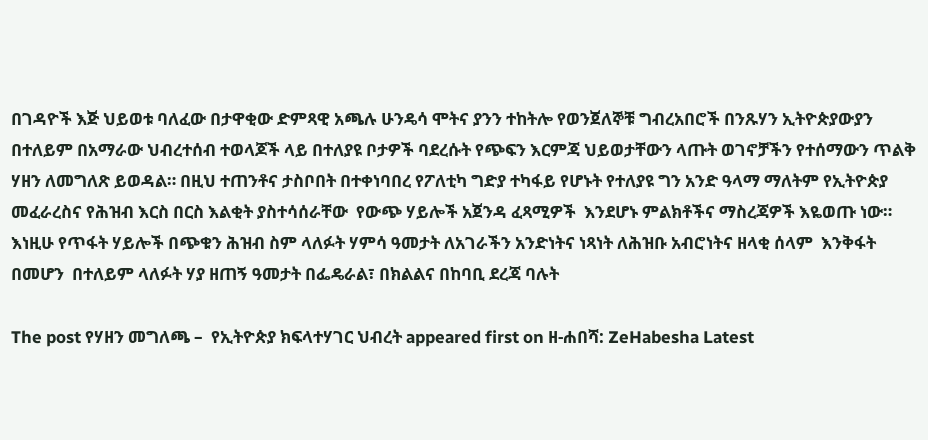በገዳዮች እጅ ህይወቱ ባለፈው በታዋቂው ድምጻዊ አጫሉ ሁንዴሳ ሞትና ያንን ተከትሎ የወንጀለኞቹ ግብረአበሮች በንጹሃን ኢትዮጵያውያን በተለይም በአማራው ህብረተሰብ ተወላጆች ላይ በተለያዩ ቦታዎች ባደረሱት የጭፍን እርምጃ ህይወታቸውን ላጡት ወገኖቻችን የተሰማውን ጥልቅ ሃዘን ለመግለጽ ይወዳል። በዚህ ተጠንቶና ታስቦበት በተቀነባበረ የፖለቲካ ግድያ ተካፋይ የሆኑት የተለያዩ ግን አንድ ዓላማ ማለትም የኢትዮጵያ መፈራረስና የሕዝብ እርስ በርስ እልቂት ያስተሳሰራቸው  የውጭ ሃይሎች አጀንዳ ፈጻሚዎች  እንደሆኑ ምልክቶችና ማስረጃዎች እዬወጡ ነው። እነዚሁ የጥፋት ሃይሎች በጭቁን ሕዝብ ስም ላለፉት ሃምሳ ዓመታት ለአገራችን አንድነትና ነጻነት ለሕዝቡ አብሮነትና ዘላቂ ሰላም  እንቅፋት በመሆን  በተለይም ላለፉት ሃያ ዘጠኝ ዓመታት በፌዴራል፣ በክልልና በከባቢ ደረጃ ባሉት

The post የሃዘን መግለጫ –  የኢትዮጵያ ክፍላተሃገር ህብረት appeared first on ዘ-ሐበሻ: ZeHabesha Latest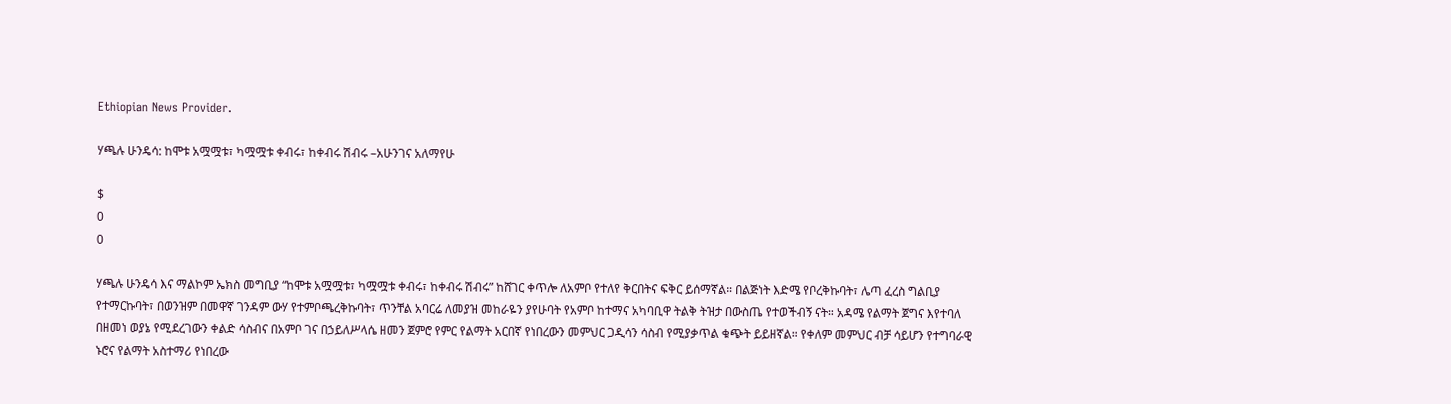Ethiopian News Provider.

ሃጫሉ ሁንዴሳ: ከሞቱ አሟሟቱ፣ ካሟሟቱ ቀብሩ፣ ከቀብሩ ሽብሩ –አሁንገና አለማየሁ

$
0
0

ሃጫሉ ሁንዴሳ እና ማልኮም ኤክስ መግቢያ “ከሞቱ አሟሟቱ፣ ካሟሟቱ ቀብሩ፣ ከቀብሩ ሽብሩ” ከሸገር ቀጥሎ ለአምቦ የተለየ ቅርበትና ፍቅር ይሰማኛል። በልጅነት እድሜ የቦረቅኩባት፣ ሌጣ ፈረስ ግልቢያ የተማርኩባት፣ በወንዝም በመዋኛ ገንዳም ውሃ የተምቦጫረቅኩባት፣ ጥንቸል አባርሬ ለመያዝ መከራዬን ያየሁባት የአምቦ ከተማና አካባቢዋ ትልቅ ትዝታ በውስጤ የተወችብኝ ናት። አዳሜ የልማት ጀግና እየተባለ በዘመነ ወያኔ የሚደረገውን ቀልድ ሳስብና በአምቦ ገና በኃይለሥላሴ ዘመን ጀምሮ የምር የልማት አርበኛ የነበረውን መምህር ጋዲሳን ሳስብ የሚያቃጥል ቁጭት ይይዘኛል። የቀለም መምህር ብቻ ሳይሆን የተግባራዊ ኑሮና የልማት አስተማሪ የነበረው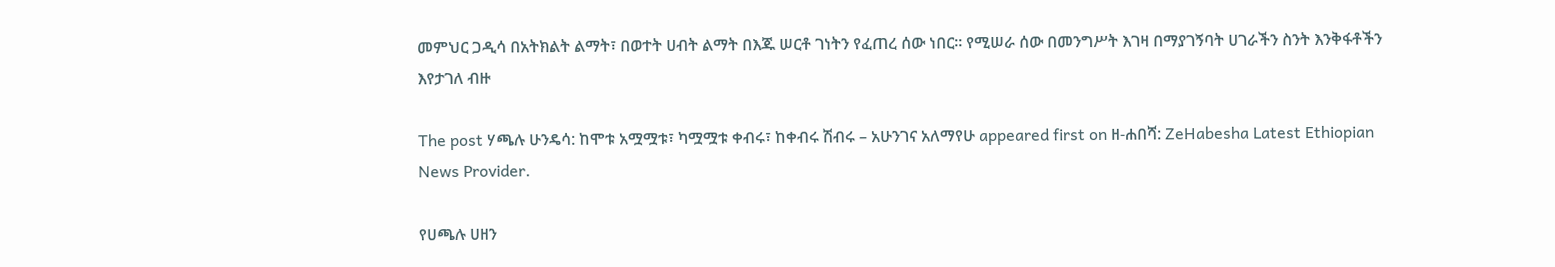መምህር ጋዲሳ በአትክልት ልማት፣ በወተት ሀብት ልማት በእጁ ሠርቶ ገነትን የፈጠረ ሰው ነበር። የሚሠራ ሰው በመንግሥት እገዛ በማያገኝባት ሀገራችን ስንት እንቅፋቶችን እየታገለ ብዙ

The post ሃጫሉ ሁንዴሳ: ከሞቱ አሟሟቱ፣ ካሟሟቱ ቀብሩ፣ ከቀብሩ ሽብሩ – አሁንገና አለማየሁ appeared first on ዘ-ሐበሻ: ZeHabesha Latest Ethiopian News Provider.

የሀጫሉ ሀዘን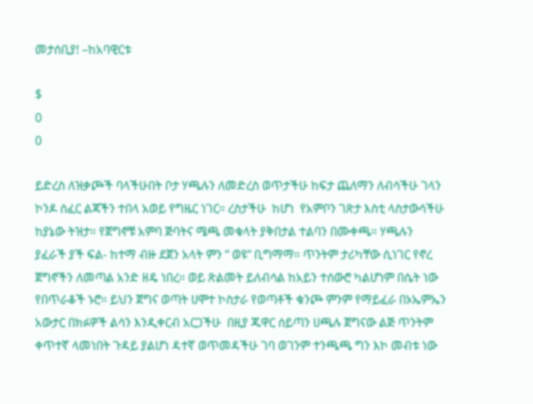መታሰቢያ! –ከአባዊርቱ

$
0
0

ይድረስ ለዝቃጮች ባላችሁበት ቦታ ሃጫሉን ለመድረስ ወጥታችሁ ከፍታ ጨለማን ለብሳችሁ ገላን ኮንዶ ሰፈር ልጃችን ተበላ አወይ የግዜር ነገር። ረስታችሁ  ከሆነ  የአምቦን ገጽታ እስቲ ላስታውሳችሁ ከያኔው ትዝታ። የጀግኖቹ አምባ ጅባትና ሜጫ መቁላት ያቅበታል ተልባን በሙቀጫ። ሃጫሉን ያፈራች ያች ፍል- ከተማ ብዙ ደጀን አላት ምን ” ወዩ” ቢግማማ። ጥንትም ታሪካቸው ሲነገር የኖረ ጀግኖችን ለመጣል አንድ ዘዴ ነበረ። ወይ ጽልመት ይለብሳል ከአይን ተሰውሮ ካልሆነም በሴት ነው የበጥራቆች ኑሮ። ይህን ጀግና ወጣት ሀሞተ ኮስታራ የወጣቶች ቁንጮ ምንም የማይፈራ በኦኤምኤን አውታር በክፉዎች ልሳን እንዲቀርብ አርጋችሁ  በዚያ ጁዋር ሰይጣን ሀጫሉ ጀግናው ልጅ ጥንትም ቀጥተኛ ላመነበት ጉዳይ ያልሆነ ዳተኛ ወጥመዳችሁ ገባ ወገንም ተንጫጫ ግን እኮ መብቱ ነው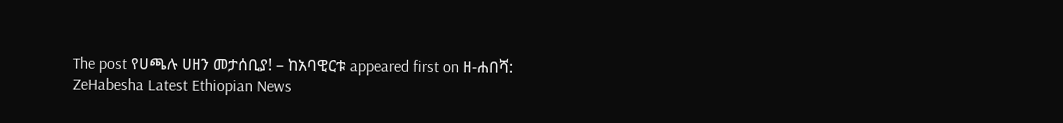The post የሀጫሉ ሀዘን መታሰቢያ! – ከአባዊርቱ appeared first on ዘ-ሐበሻ: ZeHabesha Latest Ethiopian News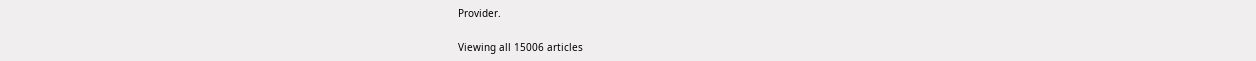Provider.

Viewing all 15006 articles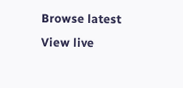Browse latest View live